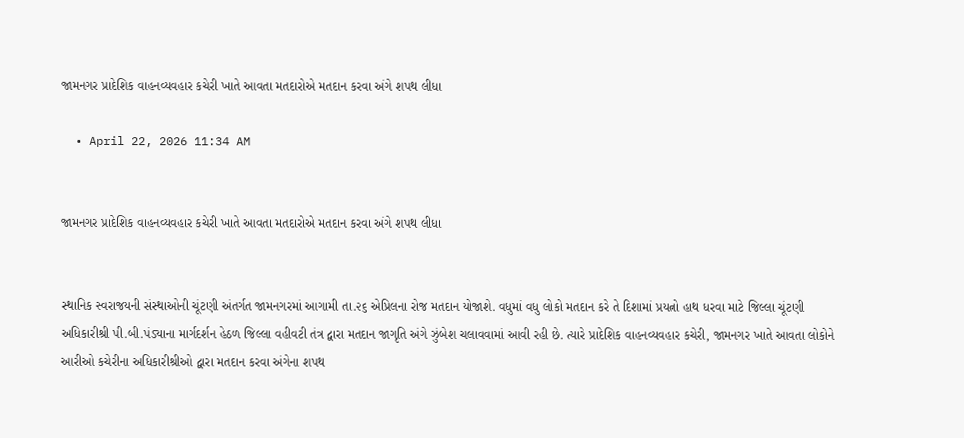જામનગર પ્રાદેશિક વાહનવ્યવહાર કચેરી ખાતે આવતા મતદારોએ મતદાન કરવા અંગે શપથ લીધા

  • April 22, 2026 11:34 AM


જામનગર પ્રાદેશિક વાહનવ્યવહાર કચેરી ખાતે આવતા મતદારોએ મતદાન કરવા અંગે શપથ લીધા


સ્થાનિક સ્વરાજયની સંસ્થાઓની ચૂંટણી અંતર્ગત જામનગરમાં આગામી તા.૨૬ એપ્રિલના રોજ મતદાન યોજાશે. વધુમાં વધુ લોકો મતદાન કરે તે દિશામાં પ્રયત્નો હાથ ધરવા માટે જિલ્લા ચૂંટણી અધિકારીશ્રી પી.બી.પંડ્યાના માર્ગદર્શન હેઠળ જિલ્લા વહીવટી તંત્ર દ્વારા મતદાન જાગૃતિ અંગે ઝુંબેશ ચલાવવામાં આવી રહી છે. ત્યારે પ્રાદેશિક વાહનવ્યવહાર કચેરી, જામનગર ખાતે આવતા લોકોને આરીઓ કચેરીના અધિકારીશ્રીઓ દ્વારા મતદાન કરવા અંગેના શપથ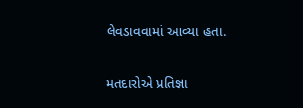લેવડાવવામાં આવ્યા હતા.


મતદારોએ પ્રતિજ્ઞા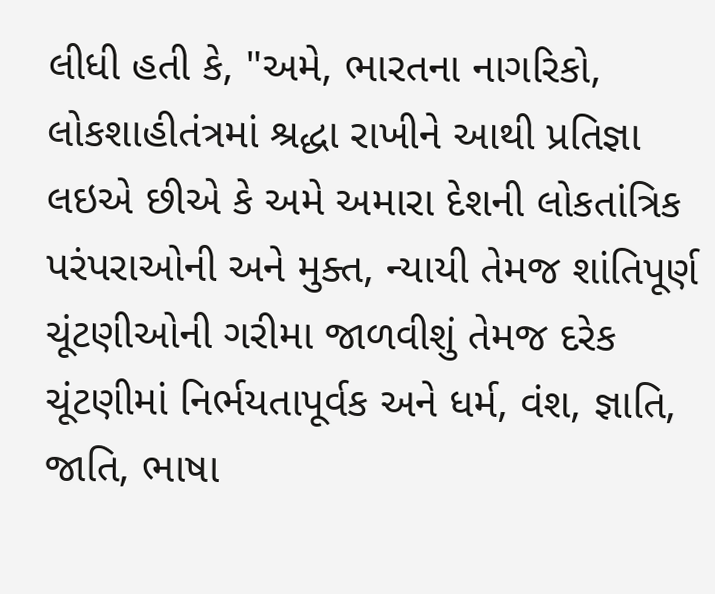લીધી હતી કે, "અમે, ભારતના નાગરિકો, લોકશાહીતંત્રમાં શ્રદ્ધા રાખીને આથી પ્રતિજ્ઞા લઇએ છીએ કે અમે અમારા દેશની લોકતાંત્રિક પરંપરાઓની અને મુક્ત, ન્યાયી તેમજ શાંતિપૂર્ણ ચૂંટણીઓની ગરીમા જાળવીશું તેમજ દરેક ચૂંટણીમાં નિર્ભયતાપૂર્વક અને ધર્મ, વંશ, જ્ઞાતિ, જાતિ, ભાષા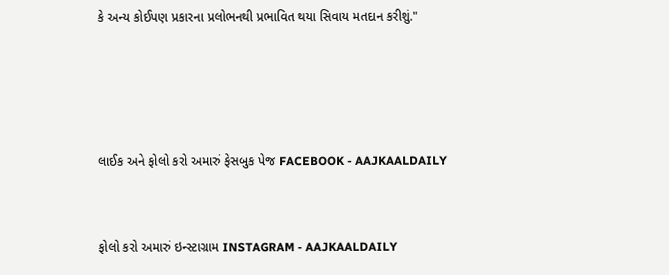કે અન્ય કોઈપણ પ્રકારના પ્રલોભનથી પ્રભાવિત થયા સિવાય મતદાન કરીશું."




લાઈક અને ફોલો કરો અમારું ફેસબુક પેજ FACEBOOK - AAJKAALDAILY


ફોલો કરો અમારું ઇન્સ્ટાગ્રામ INSTAGRAM - AAJKAALDAILY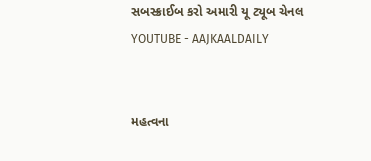સબસ્ક્રાઈબ કરો અમારી યૂ ટ્યૂબ ચેનલ YOUTUBE - AAJKAALDAILY


મહત્વના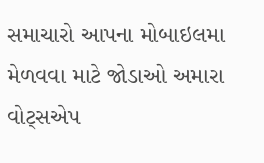સમાચારો આપના મોબાઇલમા મેળવવા માટે જોડાઓ અમારા વોટ્સએપ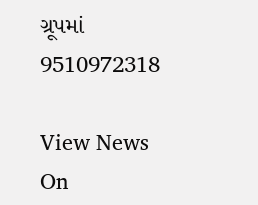ગ્રૂપમાં  9510972318

View News On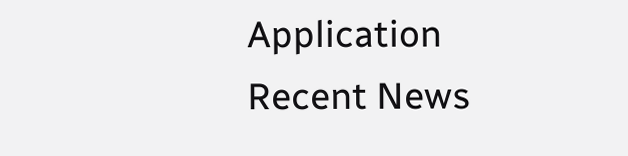Application
Recent News